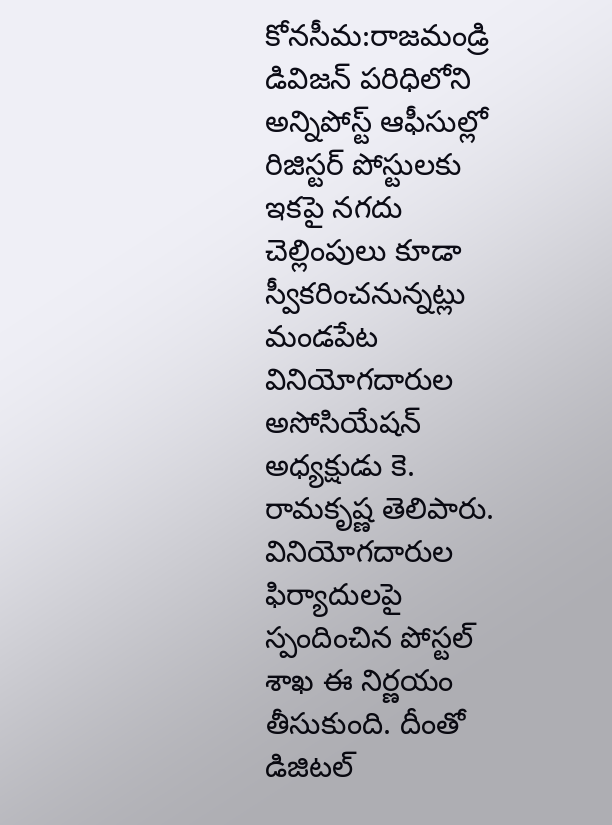కోనసీమ:రాజమండ్రి డివిజన్ పరిధిలోని అన్నిపోస్ట్ ఆఫీసుల్లో రిజిస్టర్ పోస్టులకు ఇకపై నగదు చెల్లింపులు కూడా స్వీకరించనున్నట్లు మండపేట వినియోగదారుల అసోసియేషన్ అధ్యక్షుడు కె. రామకృష్ణ తెలిపారు. వినియోగదారుల ఫిర్యాదులపై స్పందించిన పోస్టల్ శాఖ ఈ నిర్ణయం తీసుకుంది. దీంతో డిజిటల్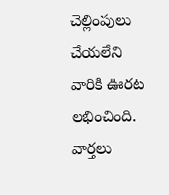చెల్లింపులు చేయలేని వారికి ఊరట లభించింది.
వార్తలు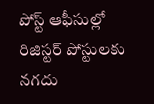పోస్ట్ ఆఫీసుల్లో రిజిస్టర్ పోస్టులకు నగదు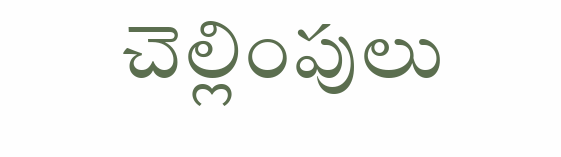చెల్లింపులు